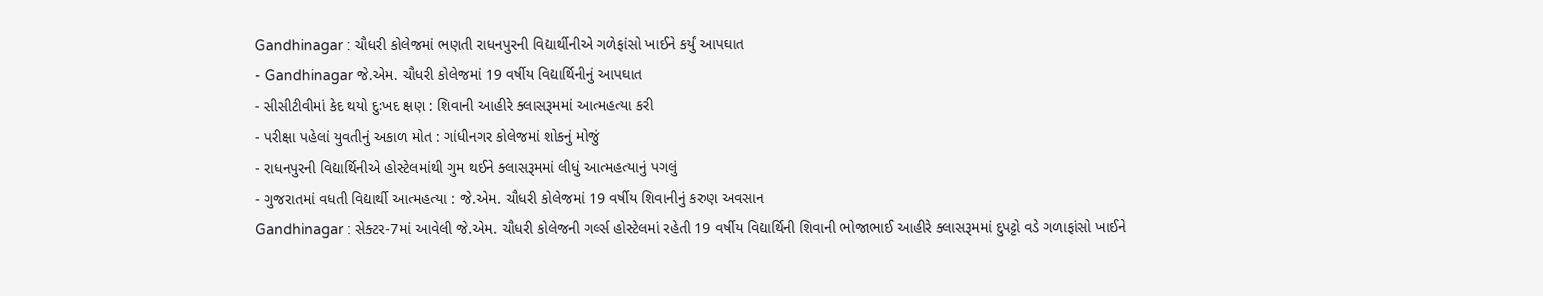Gandhinagar : ચૌધરી કોલેજમાં ભણતી રાધનપુરની વિદ્યાર્થીનીએ ગળેફાંસો ખાઈને કર્યું આપઘાત
- Gandhinagar જે.એમ. ચૌધરી કોલેજમાં 19 વર્ષીય વિદ્યાર્થિનીનું આપઘાત
- સીસીટીવીમાં કેદ થયો દુઃખદ ક્ષણ : શિવાની આહીરે ક્લાસરૂમમાં આત્મહત્યા કરી
- પરીક્ષા પહેલાં યુવતીનું અકાળ મોત : ગાંધીનગર કોલેજમાં શોકનું મોજું
- રાધનપુરની વિદ્યાર્થિનીએ હોસ્ટેલમાંથી ગુમ થઈને ક્લાસરૂમમાં લીધું આત્મહત્યાનું પગલું
- ગુજરાતમાં વધતી વિદ્યાર્થી આત્મહત્યા : જે.એમ. ચૌધરી કોલેજમાં 19 વર્ષીય શિવાનીનું કરુણ અવસાન
Gandhinagar : સેક્ટર-7માં આવેલી જે.એમ. ચૌધરી કોલેજની ગર્લ્સ હોસ્ટેલમાં રહેતી 19 વર્ષીય વિદ્યાર્થિની શિવાની ભોજાભાઈ આહીરે ક્લાસરૂમમાં દુપટ્ટો વડે ગળાફાંસો ખાઈને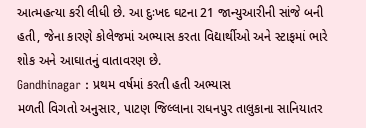આત્મહત્યા કરી લીધી છે. આ દુઃખદ ઘટના 21 જાન્યુઆરીની સાંજે બની હતી, જેના કારણે કોલેજમાં અભ્યાસ કરતા વિદ્યાર્થીઓ અને સ્ટાફમાં ભારે શોક અને આઘાતનું વાતાવરણ છે.
Gandhinagar : પ્રથમ વર્ષમાં કરતી હતી અભ્યાસ
મળતી વિગતો અનુસાર, પાટણ જિલ્લાના રાધનપુર તાલુકાના સાનિયાતર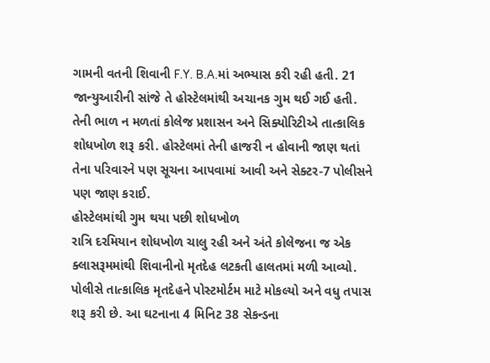ગામની વતની શિવાની F.Y. B.A.માં અભ્યાસ કરી રહી હતી. 21 જાન્યુઆરીની સાંજે તે હોસ્ટેલમાંથી અચાનક ગુમ થઈ ગઈ હતી. તેની ભાળ ન મળતાં કોલેજ પ્રશાસન અને સિક્યોરિટીએ તાત્કાલિક શોધખોળ શરૂ કરી. હોસ્ટેલમાં તેની હાજરી ન હોવાની જાણ થતાં તેના પરિવારને પણ સૂચના આપવામાં આવી અને સેક્ટર-7 પોલીસને પણ જાણ કરાઈ.
હોસ્ટેલમાંથી ગુમ થયા પછી શોધખોળ
રાત્રિ દરમિયાન શોધખોળ ચાલુ રહી અને અંતે કોલેજના જ એક ક્લાસરૂમમાંથી શિવાનીનો મૃતદેહ લટકતી હાલતમાં મળી આવ્યો. પોલીસે તાત્કાલિક મૃતદેહને પોસ્ટમોર્ટમ માટે મોકલ્યો અને વધુ તપાસ શરૂ કરી છે. આ ઘટનાના 4 મિનિટ 38 સેકન્ડના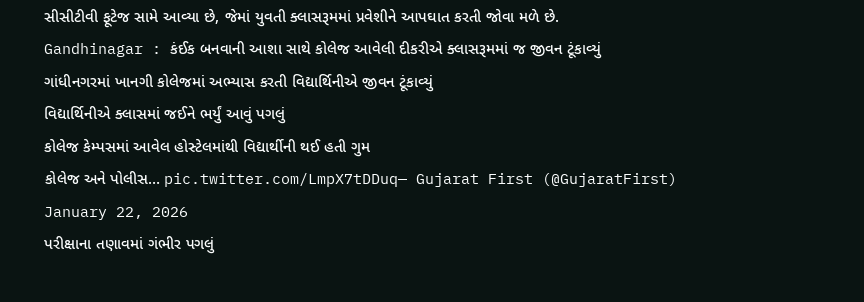સીસીટીવી ફૂટેજ સામે આવ્યા છે, જેમાં યુવતી ક્લાસરૂમમાં પ્રવેશીને આપઘાત કરતી જોવા મળે છે.
Gandhinagar : કંઈક બનવાની આશા સાથે કોલેજ આવેલી દીકરીએ ક્લાસરૂમમાં જ જીવન ટૂંકાવ્યું
ગાંધીનગરમાં ખાનગી કોલેજમાં અભ્યાસ કરતી વિદ્યાર્થિનીએ જીવન ટૂંકાવ્યું
વિદ્યાર્થિનીએ ક્લાસમાં જઈને ભર્યું આવું પગલું
કોલેજ કેમ્પસમાં આવેલ હોસ્ટેલમાંથી વિદ્યાર્થીની થઈ હતી ગુમ
કોલેજ અને પોલીસ… pic.twitter.com/LmpX7tDDuq— Gujarat First (@GujaratFirst) January 22, 2026
પરીક્ષાના તણાવમાં ગંભીર પગલું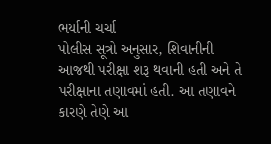ભર્યાની ચર્ચા
પોલીસ સૂત્રો અનુસાર, શિવાનીની આજથી પરીક્ષા શરૂ થવાની હતી અને તે પરીક્ષાના તણાવમાં હતી. આ તણાવને કારણે તેણે આ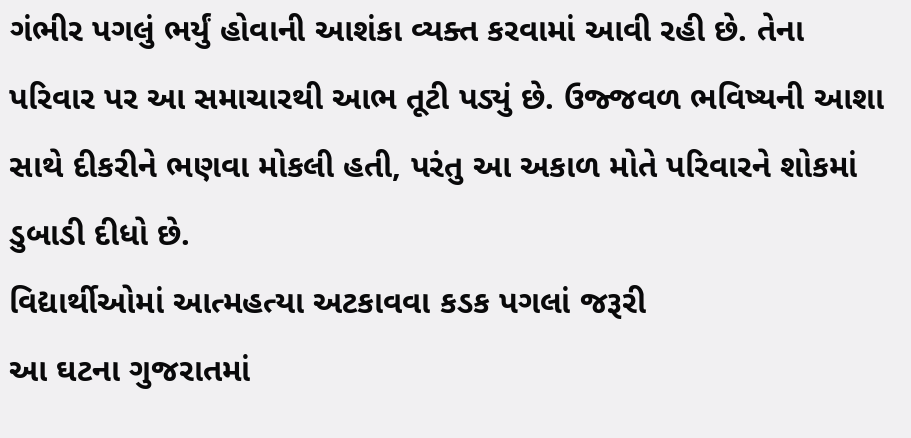ગંભીર પગલું ભર્યું હોવાની આશંકા વ્યક્ત કરવામાં આવી રહી છે. તેના પરિવાર પર આ સમાચારથી આભ તૂટી પડ્યું છે. ઉજ્જવળ ભવિષ્યની આશા સાથે દીકરીને ભણવા મોકલી હતી, પરંતુ આ અકાળ મોતે પરિવારને શોકમાં ડુબાડી દીધો છે.
વિદ્યાર્થીઓમાં આત્મહત્યા અટકાવવા કડક પગલાં જરૂરી
આ ઘટના ગુજરાતમાં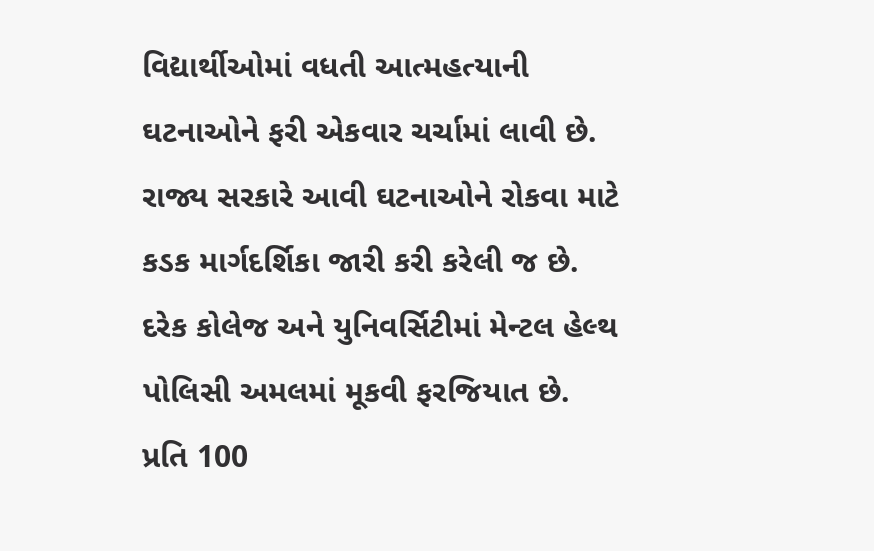વિદ્યાર્થીઓમાં વધતી આત્મહત્યાની ઘટનાઓને ફરી એકવાર ચર્ચામાં લાવી છે. રાજ્ય સરકારે આવી ઘટનાઓને રોકવા માટે કડક માર્ગદર્શિકા જારી કરી કરેલી જ છે. દરેક કોલેજ અને યુનિવર્સિટીમાં મેન્ટલ હેલ્થ પોલિસી અમલમાં મૂકવી ફરજિયાત છે. પ્રતિ 100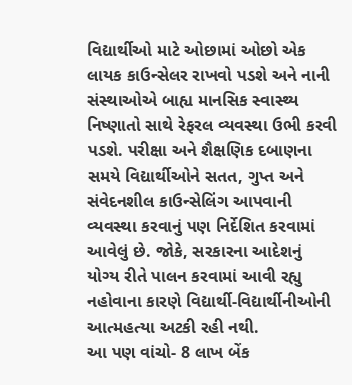વિદ્યાર્થીઓ માટે ઓછામાં ઓછો એક લાયક કાઉન્સેલર રાખવો પડશે અને નાની સંસ્થાઓએ બાહ્ય માનસિક સ્વાસ્થ્ય નિષ્ણાતો સાથે રેફરલ વ્યવસ્થા ઉભી કરવી પડશે. પરીક્ષા અને શૈક્ષણિક દબાણના સમયે વિદ્યાર્થીઓને સતત, ગુપ્ત અને સંવેદનશીલ કાઉન્સેલિંગ આપવાની વ્યવસ્થા કરવાનું પણ નિર્દેશિત કરવામાં આવેલું છે. જોકે, સરકારના આદેશનું યોગ્ય રીતે પાલન કરવામાં આવી રહ્યુ નહોવાના કારણે વિદ્યાર્થી-વિદ્યાર્થીનીઓની આત્મહત્યા અટકી રહી નથી.
આ પણ વાંચો- 8 લાખ બેંક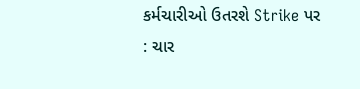કર્મચારીઓ ઉતરશે Strike પર : ચાર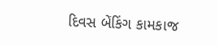દિવસ બેંકિંગ કામકાજ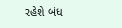રહેશે બંધ